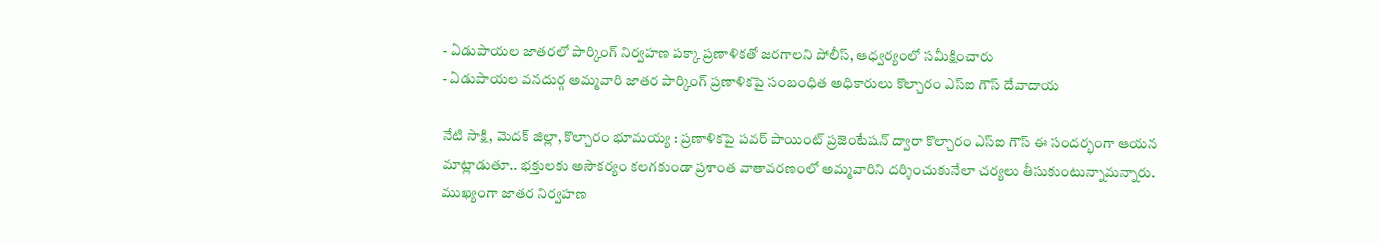- ఏడుపాయల జాతరలో పార్కింగ్ నిర్వహణ పక్కా ప్రణాళికతో జరగాలని పోలీస్, ఆధ్వర్యంలో సమీక్షించారు
- ఏడుపాయల వనదుర్గ అమ్మవారి జాతర పార్కింగ్ ప్రణాళికపై సంబంధిత అధికారులు కొల్చారం ఎస్ఐ గౌస్ దేవాదాయ

నేటి సాక్షి, మెదక్ జిల్లా, కొల్చారం భూమయ్య : ప్రణాళికపై పవర్ పాయింట్ ప్రజెంటేషన్ ద్వారా కొల్చారం ఎస్ఐ గౌస్ ఈ సందర్భంగా ఆయన మాట్లాడుతూ.. భక్తులకు అసౌకర్యం కలగకుండా ప్రశాంత వాతావరణంలో అమ్మవారిని దర్శించుకునేలా చర్యలు తీసుకుంటున్నామన్నారు.
ముఖ్యంగా జాతర నిర్వహణ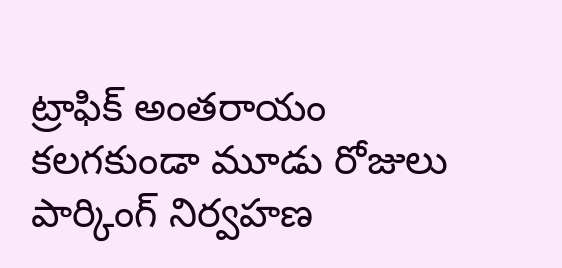ట్రాఫిక్ అంతరాయం కలగకుండా మూడు రోజులు పార్కింగ్ నిర్వహణ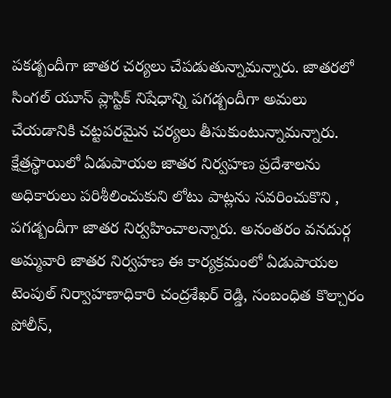పకడ్బందీగా జాతర చర్యలు చేపడుతున్నామన్నారు. జాతరలో సింగల్ యూస్ ప్లాస్టిక్ నిషేధాన్ని పగడ్బందీగా అమలు చేయడానికి చట్టపరమైన చర్యలు తీసుకుంటున్నామన్నారు. క్షేత్రస్థాయిలో ఏడుపాయల జాతర నిర్వహణ ప్రదేశాలను అధికారులు పరిశీలించుకుని లోటు పాట్లను సవరించుకొని , పగడ్బందీగా జాతర నిర్వహించాలన్నారు. అనంతరం వనదుర్గ అమ్మవారి జాతర నిర్వహణ ఈ కార్యక్రమంలో ఏడుపాయల టెంపుల్ నిర్వాహణాధికారి చంద్రశేఖర్ రెడ్డి, సంబంధిత కొల్చారం పోలీస్,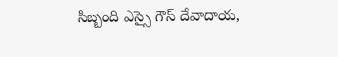సిబ్బంది ఎస్సై గౌస్ దేవాదాయ,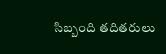సిబ్బంది తదితరులు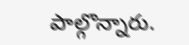పాల్గొన్నారు.